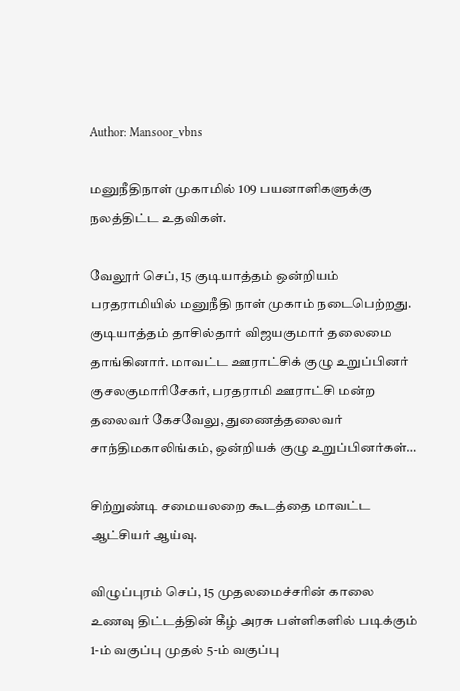Author: Mansoor_vbns

மனுநீதிநாள் முகாமில் 109 பயனாளிகளுக்கு நலத்திட்ட உதவிகள்.

வேலூர் செப், 15 குடியாத்தம் ஒன்றியம் பரதராமியில் மனுநீதி நாள் முகாம் நடைபெற்றது. குடியாத்தம் தாசில்தார் விஜயகுமார் தலைமை தாங்கினார். மாவட்ட ஊராட்சிக் குழு உறுப்பினர் குசலகுமாரிசேகர், பரதராமி ஊராட்சி மன்ற தலைவர் கேசவேலு, துணைத்தலைவர் சாந்திமகாலிங்கம், ஒன்றியக் குழு உறுப்பினர்கள்…

சிற்றுண்டி சமையலறை கூடத்தை மாவட்ட ஆட்சியர் ஆய்வு.

விழுப்புரம் செப், 15 முதலமைச்சரின் காலை உணவு திட்டத்தின் கீழ் அரசு பள்ளிகளில் படிக்கும் 1-ம் வகுப்பு முதல் 5-ம் வகுப்பு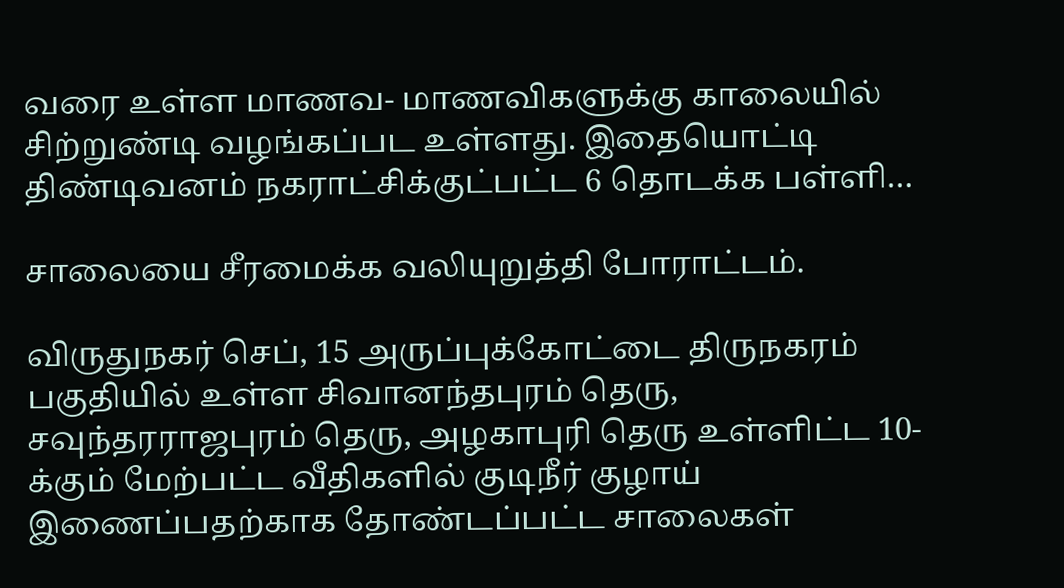வரை உள்ள மாணவ- மாணவிகளுக்கு காலையில் சிற்றுண்டி வழங்கப்பட உள்ளது. இதையொட்டி திண்டிவனம் நகராட்சிக்குட்பட்ட 6 தொடக்க பள்ளி…

சாலையை சீரமைக்க வலியுறுத்தி போராட்டம்.

விருதுநகர் செப், 15 அருப்புக்கோட்டை திருநகரம் பகுதியில் உள்ள சிவானந்தபுரம் தெரு, சவுந்தரராஜபுரம் தெரு, அழகாபுரி தெரு உள்ளிட்ட 10-க்கும் மேற்பட்ட வீதிகளில் குடிநீர் குழாய் இணைப்பதற்காக தோண்டப்பட்ட சாலைகள்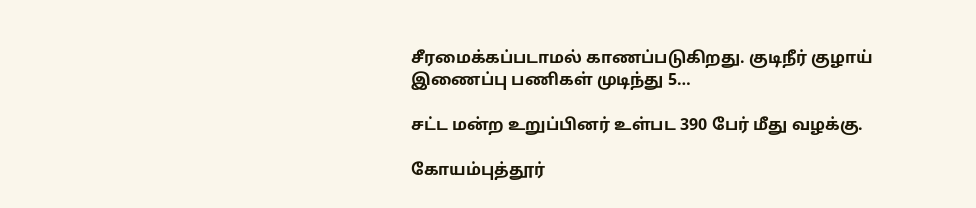சீரமைக்கப்படாமல் காணப்படுகிறது. குடிநீர் குழாய் இணைப்பு பணிகள் முடிந்து 5…

சட்ட மன்ற உறுப்பினர் உள்பட 390 பேர் மீது வழக்கு.

கோயம்புத்தூர்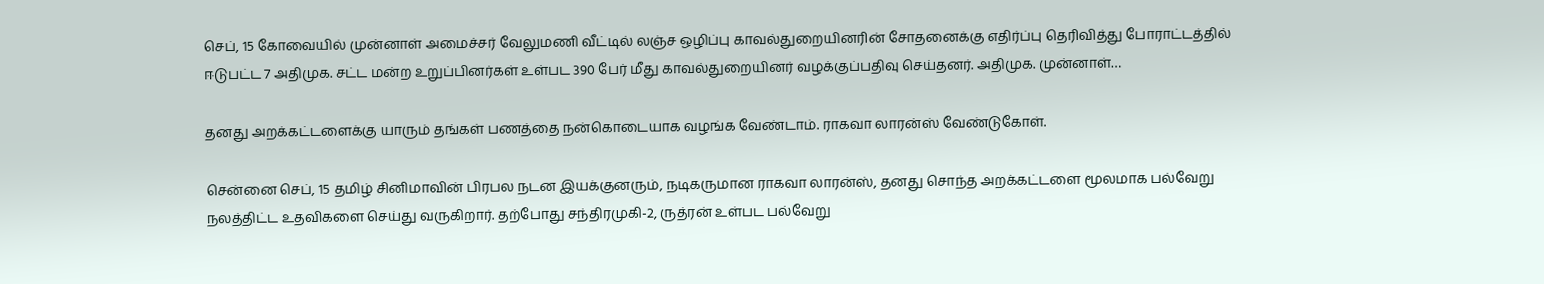செப், 15 கோவையில் முன்னாள் அமைச்சர் வேலுமணி வீட்டில் லஞ்ச ஒழிப்பு காவல்துறையினரின் சோதனைக்கு எதிர்ப்பு தெரிவித்து போராட்டத்தில் ஈடுபட்ட 7 அதிமுக. சட்ட மன்ற உறுப்பினர்கள் உள்பட 390 பேர் மீது காவல்துறையினர் வழக்குப்பதிவு செய்தனர். அதிமுக. முன்னாள்…

தனது அறக்கட்டளைக்கு யாரும் தங்கள் பணத்தை நன்கொடையாக வழங்க வேண்டாம். ராகவா லாரன்ஸ் வேண்டுகோள்.

சென்னை செப், 15 தமிழ் சினிமாவின் பிரபல நடன இயக்குனரும், நடிகருமான ராகவா லாரன்ஸ், தனது சொந்த அறக்கட்டளை மூலமாக பல்வேறு நலத்திட்ட உதவிகளை செய்து வருகிறார். தற்போது சந்திரமுகி-2, ருத்ரன் உள்பட பல்வேறு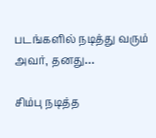படங்களில் நடித்து வரும் அவர், தனது…

சிம்பு நடித்த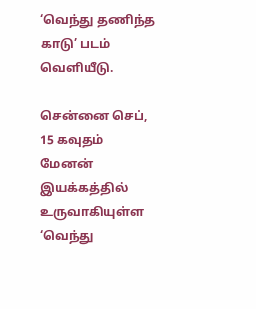‘வெந்து தணிந்த காடு’ படம் வெளியீடு.

சென்னை செப், 15 கவுதம் மேனன் இயக்கத்தில் உருவாகியுள்ள ‘வெந்து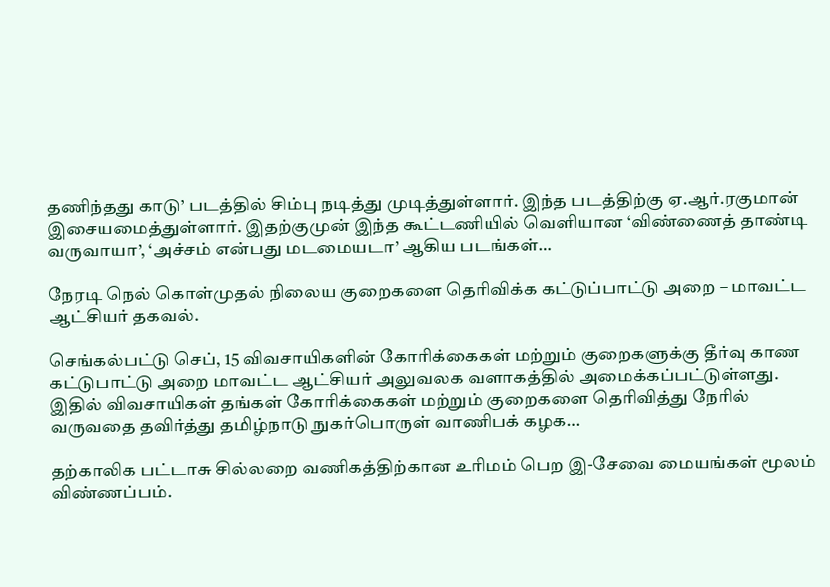தணிந்தது காடு’ படத்தில் சிம்பு நடித்து முடித்துள்ளார். இந்த படத்திற்கு ஏ.ஆர்.ரகுமான் இசையமைத்துள்ளார். இதற்குமுன் இந்த கூட்டணியில் வெளியான ‘விண்ணைத் தாண்டி வருவாயா’, ‘அச்சம் என்பது மடமையடா’ ஆகிய படங்கள்…

நேரடி நெல் கொள்முதல் நிலைய குறைகளை தெரிவிக்க கட்டுப்பாட்டு அறை – மாவட்ட ஆட்சியர் தகவல்.

செங்கல்பட்டு செப், 15 விவசாயிகளின் கோரிக்கைகள் மற்றும் குறைகளுக்கு தீர்வு காண கட்டுபாட்டு அறை மாவட்ட ஆட்சியர் அலுவலக வளாகத்தில் அமைக்கப்பட்டுள்ளது. இதில் விவசாயிகள் தங்கள் கோரிக்கைகள் மற்றும் குறைகளை தெரிவித்து நேரில் வருவதை தவிர்த்து தமிழ்நாடு நுகர்பொருள் வாணிபக் கழக…

தற்காலிக பட்டாசு சில்லறை வணிகத்திற்கான உரிமம் பெற இ-சேவை மையங்கள் மூலம் விண்ணப்பம்.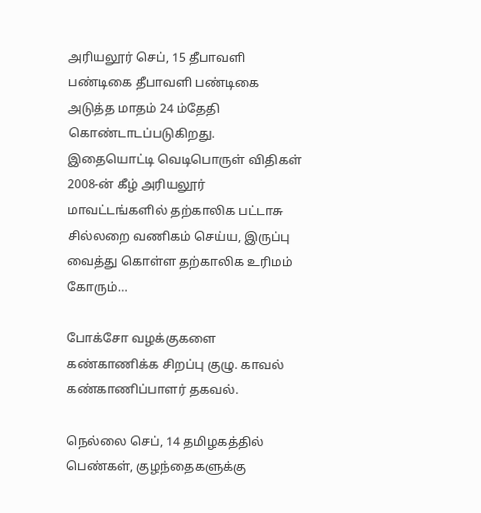அரியலூர் செப், 15 தீபாவளி பண்டிகை தீபாவளி பண்டிகை அடுத்த மாதம் 24 ம்தேதி கொண்டாடப்படுகிறது. இதையொட்டி வெடிபொருள் விதிகள் 2008-ன் கீழ் அரியலூர் மாவட்டங்களில் தற்காலிக பட்டாசு சில்லறை வணிகம் செய்ய, இருப்பு வைத்து கொள்ள தற்காலிக உரிமம் கோரும்…

போக்சோ வழக்குகளை கண்காணிக்க சிறப்பு குழு. காவல் கண்காணிப்பாளர் தகவல்.

நெல்லை செப், 14 தமிழகத்தில் பெண்கள், குழந்தைகளுக்கு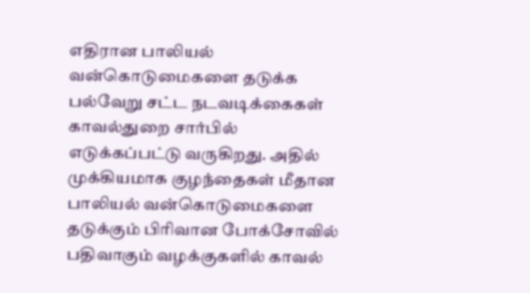எதிரான பாலியல் வன்கொடுமைகளை தடுக்க பல்வேறு சட்ட நடவடிக்கைகள் காவல்துறை சார்பில் எடுக்கப்பட்டு வருகிறது. அதில் முக்கியமாக குழந்தைகள் மீதான பாலியல் வன்கொடுமைகளை தடுக்கும் பிரிவான போக்சோவில் பதிவாகும் வழக்குகளில் காவல்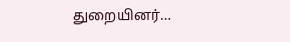துறையினர்…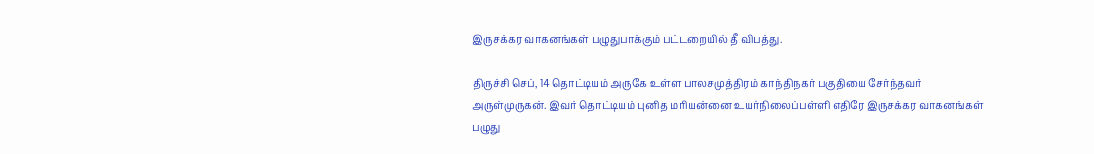இருசக்கர வாகனங்கள் பழுதுபாக்கும் பட்டறையில் தீ விபத்து.

திருச்சி செப், 14 தொட்டியம் அருகே உள்ள பாலசமுத்திரம் காந்திநகர் பகுதியை சேர்ந்தவர் அருள்முருகன். இவர் தொட்டியம் புனித மரியன்னை உயர்நிலைப்பள்ளி எதிரே இருசக்கர வாகனங்கள் பழுது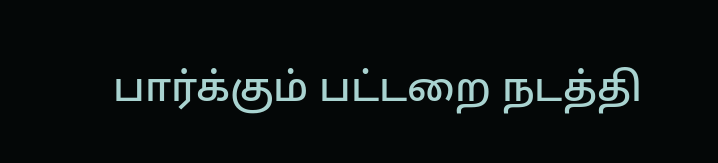பார்க்கும் பட்டறை நடத்தி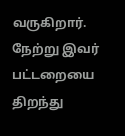வருகிறார். நேற்று இவர் பட்டறையை திறந்து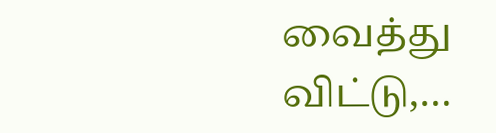வைத்து விட்டு,…